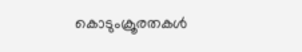കൊടുംക്രൂരതകള്‍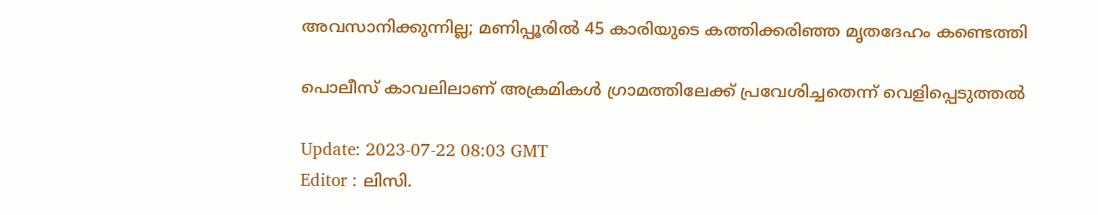അവസാനിക്കുന്നില്ല; മണിപ്പൂരിൽ 45 കാരിയുടെ കത്തിക്കരിഞ്ഞ മൃതദേഹം കണ്ടെത്തി

പൊലീസ് കാവലിലാണ് അക്രമികള്‍ ഗ്രാമത്തിലേക്ക് പ്രവേശിച്ചതെന്ന് വെളിപ്പെടുത്തൽ

Update: 2023-07-22 08:03 GMT
Editor : ലിസി.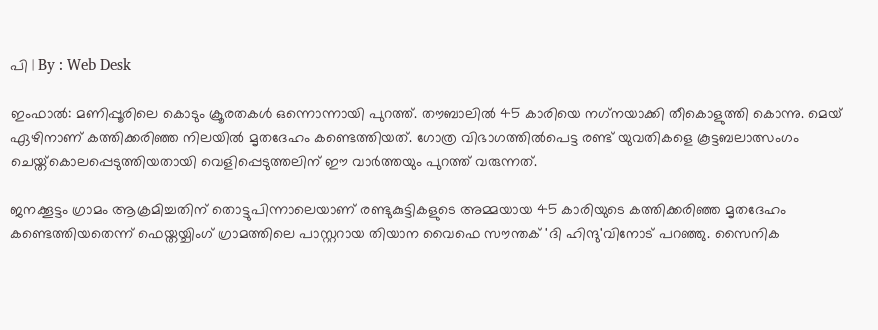പി | By : Web Desk

ഇംഫാൽ: മണിപ്പൂരിലെ കൊടും ക്രൂരതകൾ ഒന്നൊന്നായി പുറത്ത്. തൗബാലിൽ 45 കാരിയെ നഗ്‌നയാക്കി തീകൊളുത്തി കൊന്നു. മെയ് ഏഴിനാണ് കത്തിക്കരിഞ്ഞ നിലയിൽ മൃതദേഹം കണ്ടെത്തിയത്. ഗോത്ര വിഭാഗത്തിൽപെട്ട രണ്ട് യുവതികളെ കൂട്ടബലാത്സംഗം ചെയ്ത്കൊലപ്പെടുത്തിയതായി വെളിപ്പെടുത്തലിന് ഈ വാർത്തയും പുറത്ത് വരുന്നത്.

ജനക്കൂട്ടം ഗ്രാമം ആക്രമിച്ചതിന് തൊട്ടുപിന്നാലെയാണ് രണ്ടുകുട്ടികളുടെ അമ്മയായ 45 കാരിയുടെ കത്തിക്കരിഞ്ഞ മൃതദേഹം കണ്ടെത്തിയതെന്ന് ഫെയ്തയ്ചിംഗ് ഗ്രാമത്തിലെ പാസ്റ്ററായ തിയാന വൈഫെ സൗന്തക് 'ദി ഹിന്ദു'വിനോട് പറഞ്ഞു. സൈനിക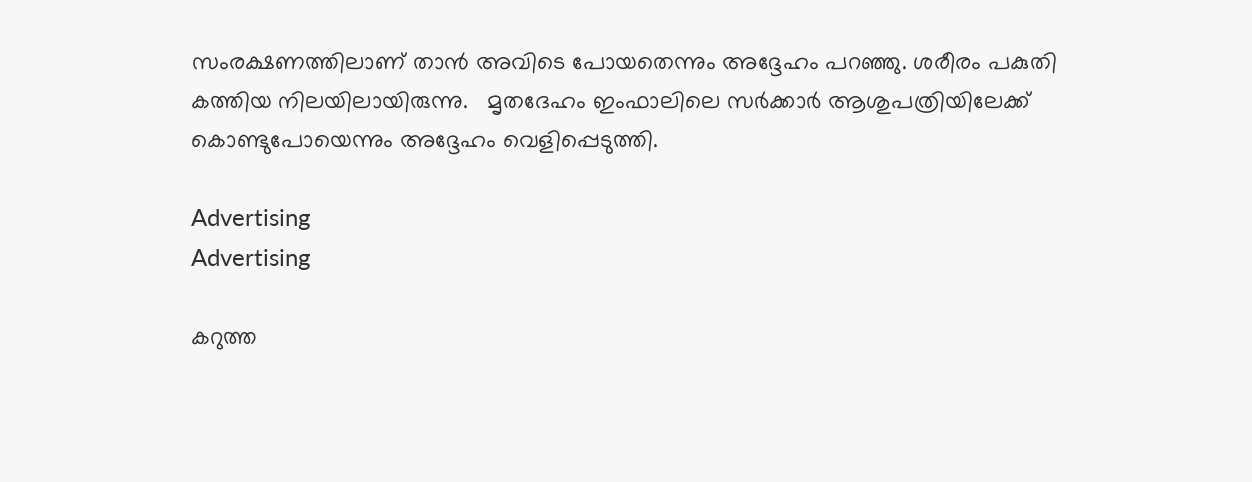സംരക്ഷണത്തിലാണ് താൻ അവിടെ പോയതെന്നും അദ്ദേഹം പറഞ്ഞു. ശരീരം പകുതി കത്തിയ നിലയിലായിരുന്നു.   മൃതദേഹം ഇംഫാലിലെ സർക്കാർ ആശുപത്രിയിലേക്ക് കൊണ്ടുപോയെന്നും അദ്ദേഹം വെളിപ്പെടുത്തി.

Advertising
Advertising

കറുത്ത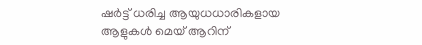ഷർട്ട് ധരിച്ച ആയുധധാരികളായ ആളുകൾ മെയ് ആറിന്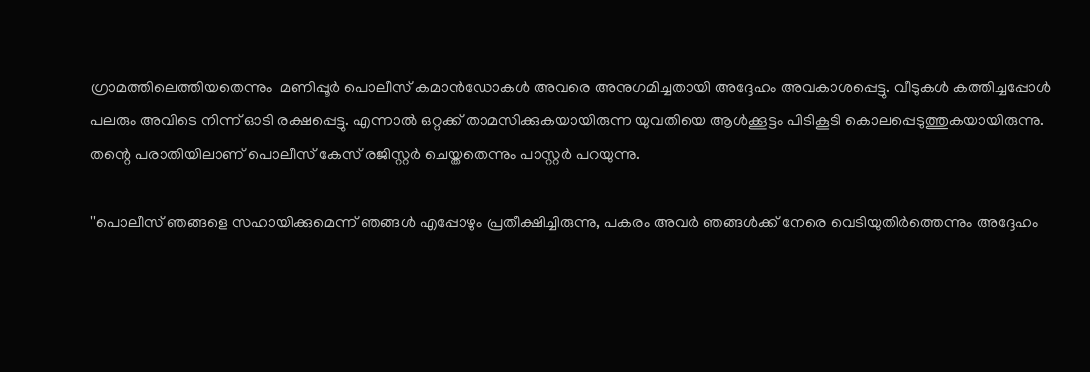ഗ്രാമത്തിലെത്തിയതെന്നും  മണിപ്പൂർ പൊലീസ് കമാൻഡോകൾ അവരെ അനുഗമിച്ചതായി അദ്ദേഹം അവകാശപ്പെട്ടു. വീടുകൾ കത്തിച്ചപ്പോൾ പലരും അവിടെ നിന്ന് ഓടി രക്ഷപ്പെട്ടു. എന്നാൽ ഒറ്റക്ക് താമസിക്കുകയായിരുന്ന യുവതിയെ ആൾക്കൂട്ടം പിടികൂടി കൊലപ്പെടുത്തുകയായിരുന്നു. തന്റെ പരാതിയിലാണ് പൊലീസ് കേസ് രജിസ്റ്റർ ചെയ്തതെന്നും പാസ്റ്റർ പറയുന്നു.

''പൊലീസ് ഞങ്ങളെ സഹായിക്കുമെന്ന് ഞങ്ങൾ എപ്പോഴും പ്രതീക്ഷിച്ചിരുന്നു, പകരം അവർ ഞങ്ങൾക്ക് നേരെ വെടിയുതിർത്തെന്നും അദ്ദേഹം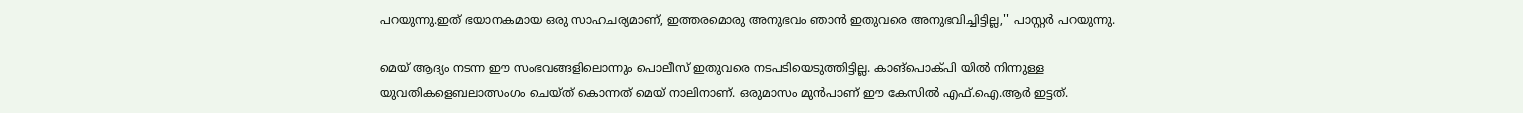പറയുന്നു.ഇത് ഭയാനകമായ ഒരു സാഹചര്യമാണ്, ഇത്തരമൊരു അനുഭവം ഞാൻ ഇതുവരെ അനുഭവിച്ചിട്ടില്ല,'' പാസ്റ്റർ പറയുന്നു.

മെയ് ആദ്യം നടന്ന ഈ സംഭവങ്ങളിലൊന്നും പൊലീസ് ഇതുവരെ നടപടിയെടുത്തിട്ടില്ല. കാങ്‌പൊക്പി യിൽ നിന്നുള്ള യുവതികളെബലാത്സംഗം ചെയ്ത് കൊന്നത് മെയ് നാലിനാണ്. ഒരുമാസം മുൻപാണ് ഈ കേസിൽ എഫ്.ഐ.ആർ ഇട്ടത്.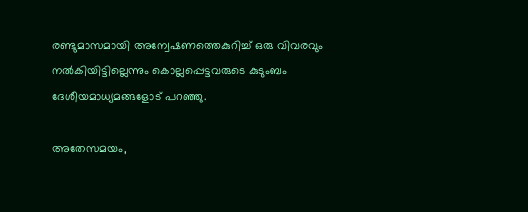രണ്ടുമാസമായി അന്വേഷണത്തെകുറിച്ച് ഒരു വിവരവും നൽകിയിട്ടില്ലെന്നും കൊല്ലപ്പെട്ടവരുടെ കുടുംബം ദേശീയമാധ്യമങ്ങളോട് പറഞ്ഞു.

അതേസമയം,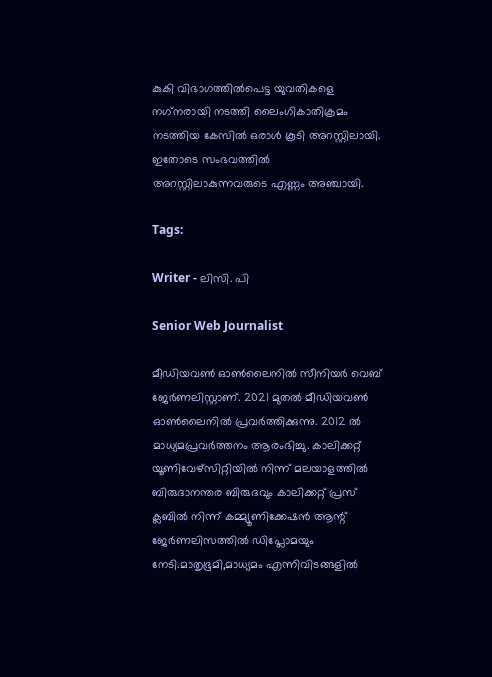കുകി വിഭാഗത്തിൽപെട്ട യുവതികളെ നഗ്‌നരായി നടത്തി ലൈംഗികാതിക്രമം നടത്തിയ കേസിൽ ഒരാൾ കൂടി അറസ്റ്റിലായി. ഇതോടെ സംഭവത്തില്‍ അറസ്റ്റിലാകുന്നവരുടെ എണ്ണം അഞ്ചായി.

Tags:

Writer - ലിസി. പി

Senior Web Journalist

മീഡിയവൺ ഓൺലൈനിൽ സീനിയർ വെബ് ജേർണലിസ്റ്റാണ്. 2021 മുതൽ മീഡിയവൺ ഓൺലൈനിൽ പ്രവർത്തിക്കുന്നു. 2012 ല്‍ മാധ്യമപ്രവര്‍ത്തനം ആരംഭിച്ചു. കാലിക്കറ്റ് യൂണിവേഴ്‌സിറ്റിയിൽ നിന്ന് മലയാളത്തിൽ ബിരുദാനന്തര ബിരുദവും കാലിക്കറ്റ് പ്രസ് ക്ലബിൽ നിന്ന് കമ്മ്യൂണിക്കേഷൻ ആന്റ് ജേർണലിസത്തിൽ ഡിപ്ലോമയും നേടി.മാതൃഭൂമി,മാധ്യമം എന്നിവിടങ്ങളിൽ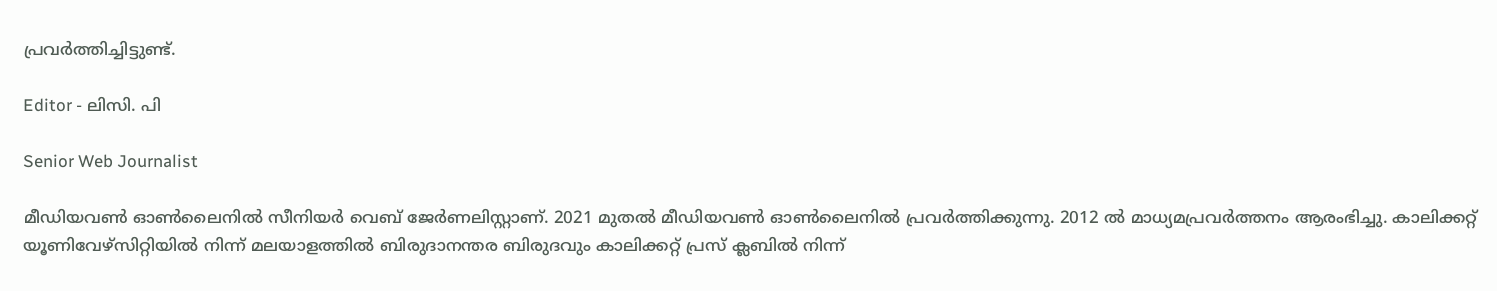പ്രവർത്തിച്ചിട്ടുണ്ട്.

Editor - ലിസി. പി

Senior Web Journalist

മീഡിയവൺ ഓൺലൈനിൽ സീനിയർ വെബ് ജേർണലിസ്റ്റാണ്. 2021 മുതൽ മീഡിയവൺ ഓൺലൈനിൽ പ്രവർത്തിക്കുന്നു. 2012 ല്‍ മാധ്യമപ്രവര്‍ത്തനം ആരംഭിച്ചു. കാലിക്കറ്റ് യൂണിവേഴ്‌സിറ്റിയിൽ നിന്ന് മലയാളത്തിൽ ബിരുദാനന്തര ബിരുദവും കാലിക്കറ്റ് പ്രസ് ക്ലബിൽ നിന്ന്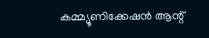കമ്മ്യൂണിക്കേഷൻ ആന്റ്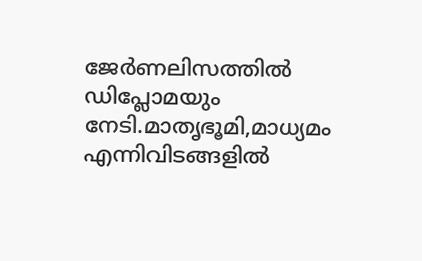ജേർണലിസത്തിൽ ഡിപ്ലോമയും നേടി.മാതൃഭൂമി,മാധ്യമം എന്നിവിടങ്ങളിൽ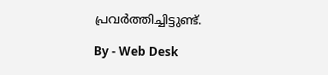പ്രവർത്തിച്ചിട്ടുണ്ട്.

By - Web Desk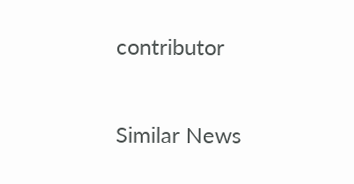contributor

Similar News